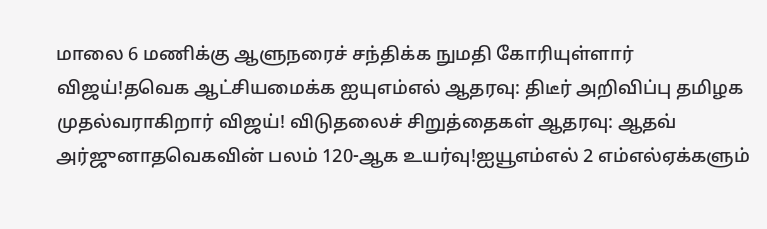மாலை 6 மணிக்கு ஆளுநரைச் சந்திக்க நுமதி கோரியுள்ளார் விஜய்!தவெக ஆட்சியமைக்க ஐயுஎம்எல் ஆதரவு: திடீர் அறிவிப்பு தமிழக முதல்வராகிறார் விஜய்! விடுதலைச் சிறுத்தைகள் ஆதரவு: ஆதவ் அர்ஜுனாதவெகவின் பலம் 120-ஆக உயர்வு!ஐயூஎம்எல் 2 எம்எல்ஏக்களும்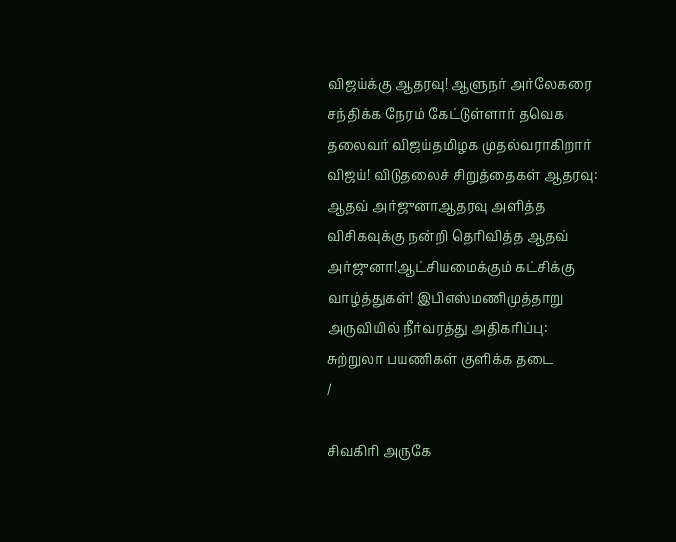விஜய்க்கு ஆதரவு! ஆளுநர் அர்லேகரை சந்திக்க நேரம் கேட்டுள்ளார் தவெக தலைவர் விஜய்தமிழக முதல்வராகிறார் விஜய்! விடுதலைச் சிறுத்தைகள் ஆதரவு: ஆதவ் அர்ஜுனாஆதரவு அளித்த விசிகவுக்கு நன்றி தெரிவித்த ஆதவ் அர்ஜுனா!ஆட்சியமைக்கும் கட்சிக்கு வாழ்த்துகள்! இபிஎஸ்மணிமுத்தாறு அருவியில் நீர்வரத்து அதிகரிப்பு: சுற்றுலா பயணிகள் குளிக்க தடை
/

சிவகிரி அருகே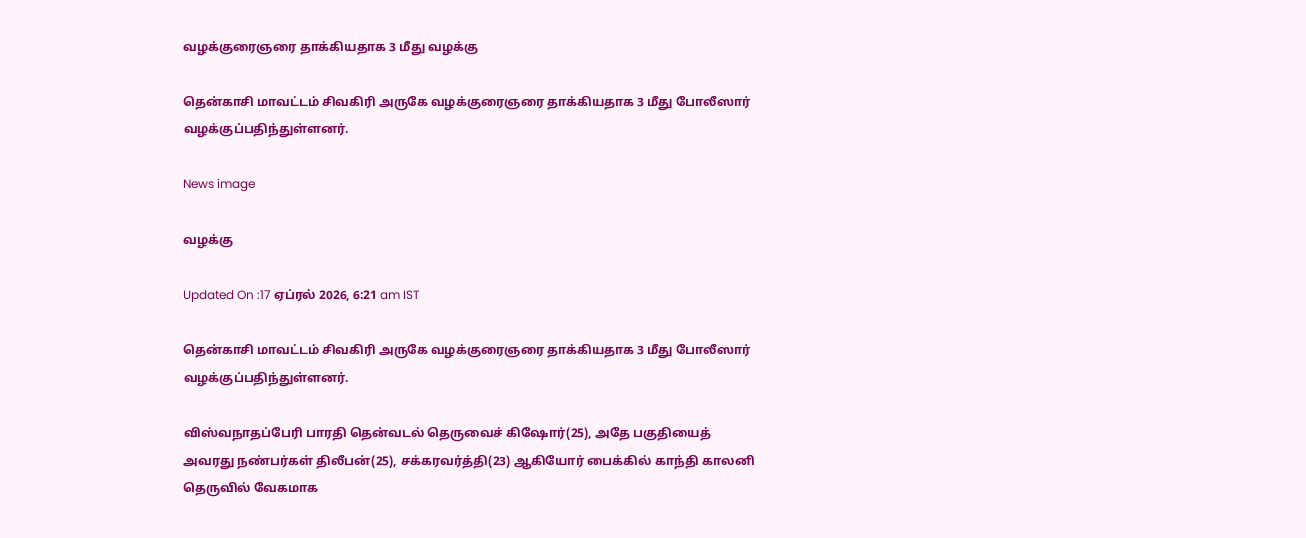வழக்குரைஞரை தாக்கியதாக 3 மீது வழக்கு

தென்காசி மாவட்டம் சிவகிரி அருகே வழக்குரைஞரை தாக்கியதாக 3 மீது போலீஸார் வழக்குப்பதிந்துள்ளனர்.

News image

வழக்கு

Updated On :17 ஏப்ரல் 2026, 6:21 am IST

தென்காசி மாவட்டம் சிவகிரி அருகே வழக்குரைஞரை தாக்கியதாக 3 மீது போலீஸார் வழக்குப்பதிந்துள்ளனர்.

விஸ்வநாதப்பேரி பாரதி தென்வடல் தெருவைச் கிஷோர்(25), அதே பகுதியைத் அவரது நண்பர்கள் திலீபன்(25), சக்கரவர்த்தி(23) ஆகியோர் பைக்கில் காந்தி காலனி தெருவில் வேகமாக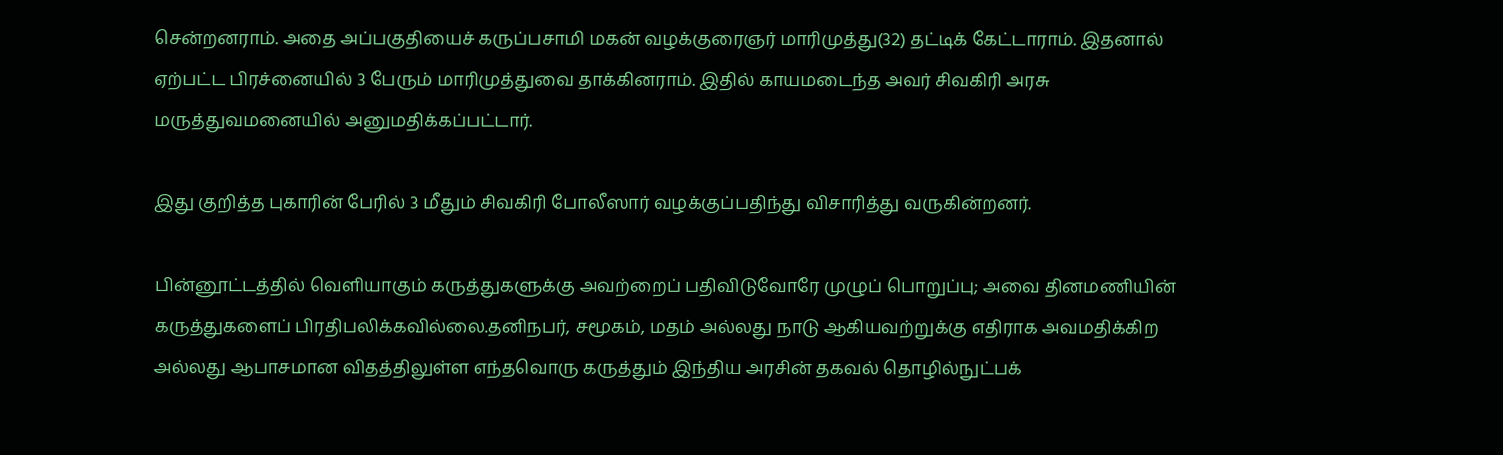சென்றனராம். அதை அப்பகுதியைச் கருப்பசாமி மகன் வழக்குரைஞர் மாரிமுத்து(32) தட்டிக் கேட்டாராம். இதனால் ஏற்பட்ட பிரச்னையில் 3 பேரும் மாரிமுத்துவை தாக்கினராம். இதில் காயமடைந்த அவர் சிவகிரி அரசு மருத்துவமனையில் அனுமதிக்கப்பட்டார்.

இது குறித்த புகாரின் பேரில் 3 மீதும் சிவகிரி போலீஸார் வழக்குப்பதிந்து விசாரித்து வருகின்றனர்.

பின்னூட்டத்தில் வெளியாகும் கருத்துகளுக்கு அவற்றைப் பதிவிடுவோரே முழுப் பொறுப்பு; அவை தினமணியின் கருத்துகளைப் பிரதிபலிக்கவில்லை.தனிநபர், சமூகம், மதம் அல்லது நாடு ஆகியவற்றுக்கு எதிராக அவமதிக்கிற அல்லது ஆபாசமான விதத்திலுள்ள எந்தவொரு கருத்தும் இந்திய அரசின் தகவல் தொழில்நுட்பக்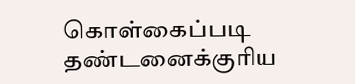கொள்கைப்படி தண்டனைக்குரிய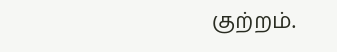குற்றம்.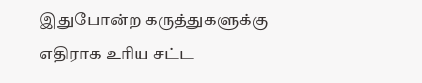இதுபோன்ற கருத்துகளுக்கு எதிராக உரிய சட்ட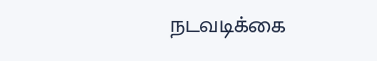நடவடிக்கை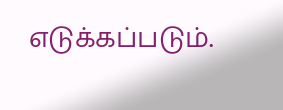எடுக்கப்படும்.